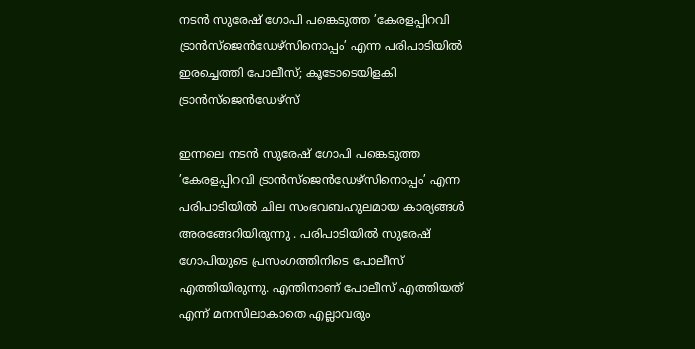നടൻ സുരേഷ് ഗോപി പങ്കെടുത്ത ’കേരളപ്പിറവി ട്രാൻസ്ജെൻഡേഴ്സിനൊപ്പം’ എന്ന പരിപാടിയിൽ ഇരച്ചെത്തി പോലീസ്; കൂടോടെയിളകി ട്രാൻസ്ജെൻഡേഴ്സ്

ഇന്നലെ നടൻ സുരേഷ് ഗോപി പങ്കെടുത്ത ’കേരളപ്പിറവി ട്രാൻസ്ജെൻഡേഴ്സിനൊപ്പം’ എന്ന പരിപാടിയിൽ ചില സംഭവബഹുലമായ കാര്യങ്ങൾ അരങ്ങേറിയിരുന്നു . പരിപാടിയിൽ സുരേഷ് ഗോപിയുടെ പ്രസംഗത്തിനിടെ പോലീസ് എത്തിയിരുന്നു. എന്തിനാണ് പോലീസ് എത്തിയത് എന്ന് മനസിലാകാതെ എല്ലാവരും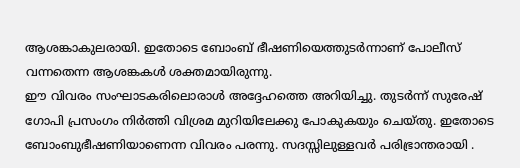ആശങ്കാകുലരായി. ഇതോടെ ബോംബ് ഭീഷണിയെത്തുടർന്നാണ് പോലീസ് വന്നതെന്ന ആശങ്കകൾ ശക്തമായിരുന്നു.
ഈ വിവരം സംഘാടകരിലൊരാൾ അദ്ദേഹത്തെ അറിയിച്ചു. തുടർന്ന് സുരേഷ് ഗോപി പ്രസംഗം നിർത്തി വിശ്രമ മുറിയിലേക്കു പോകുകയും ചെയ്തു. ഇതോടെ ബോംബുഭീഷണിയാണെന്ന വിവരം പരന്നു. സദസ്സിലുള്ളവർ പരിഭ്രാന്തരായി .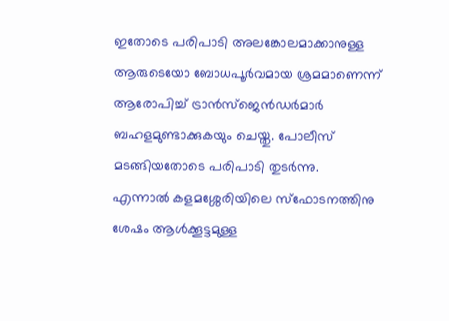ഇതോടെ പരിപാടി അലങ്കോലമാക്കാനുള്ള ആരുടെയോ ബോധപൂർവമായ ശ്രമമാണെന്ന് ആരോപിച്ച് ട്രാൻസ്ജെൻഡർമാർ ബഹളമുണ്ടാക്കുകയും ചെയ്തു. പോലീസ് മടങ്ങിയതോടെ പരിപാടി തുടർന്നു.
എന്നാൽ കളമശ്ശേരിയിലെ സ്ഫോടനത്തിനു ശേഷം ആൾക്കൂട്ടമുള്ള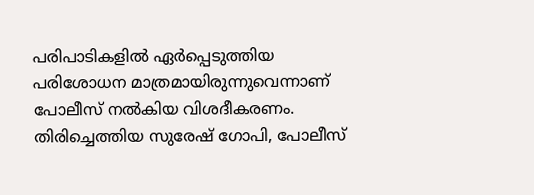പരിപാടികളിൽ ഏർപ്പെടുത്തിയ പരിശോധന മാത്രമായിരുന്നുവെന്നാണ് പോലീസ് നൽകിയ വിശദീകരണം. തിരിച്ചെത്തിയ സുരേഷ് ഗോപി, പോലീസ്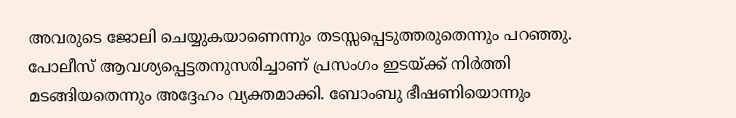അവരുടെ ജോലി ചെയ്യുകയാണെന്നും തടസ്സപ്പെടുത്തരുതെന്നും പറഞ്ഞു. പോലീസ് ആവശ്യപ്പെട്ടതനുസരിച്ചാണ് പ്രസംഗം ഇടയ്ക്ക് നിർത്തി മടങ്ങിയതെന്നും അദ്ദേഹം വ്യക്തമാക്കി. ബോംബു ഭീഷണിയൊന്നും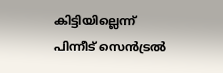കിട്ടിയില്ലെന്ന് പിന്നീട് സെൻട്രൽ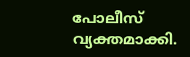പോലീസ് വ്യക്തമാക്കി.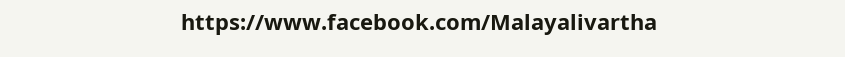https://www.facebook.com/Malayalivartha